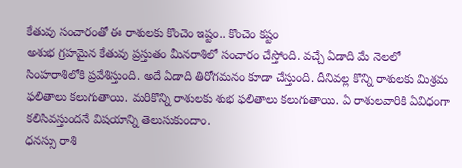కేతువు సంచారంతో ఈ రాశులకు కొంచెం ఇష్టం.. కొంచెం కష్టం
అశుభ గ్రహమైన కేతువు ప్రస్తుతం మీనరాశిలో సంచారం చేస్తోంది. వచ్చే ఏడాది మే నెలలో సింహరాశిలోకి ప్రవేశిస్తుంది. అదే ఏడాది తిరోగమనం కూడా చేస్తుంది. దీనివల్ల కొన్ని రాశులకు మిశ్రమ ఫలితాలు కలుగుతాయి. మరికొన్ని రాశులకు శుభ ఫలితాలు కలుగుతాయి. ఏ రాశులవారికి ఏవిధంగా కలిసివస్తుందనే విషయాన్ని తెలుసుకుందాం.
ధనస్సు రాశి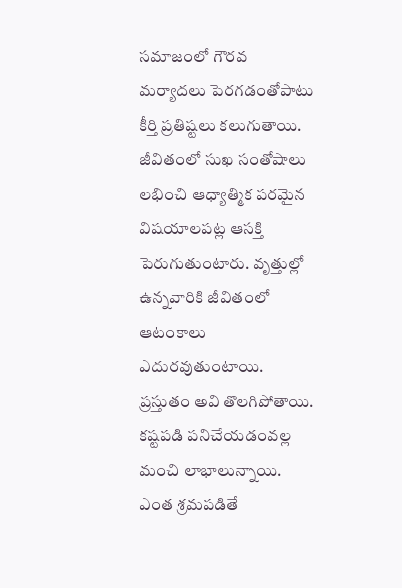సమాజంలో గౌరవ మర్యాదలు పెరగడంతోపాటు కీర్తి ప్రతిష్టలు కలుగుతాయి. జీవితంలో సుఖ సంతోషాలు లభించి ఆధ్యాత్మిక పరమైన విషయాలపట్ల ఆసక్తి పెరుగుతుంటారు. వృత్తుల్లో ఉన్నవారికి జీవితంలో ఆటంకాలు ఎదురవుతుంటాయి. ప్రస్తుతం అవి తొలగిపోతాయి. కష్టపడి పనిచేయడంవల్ల మంచి లాభాలున్నాయి. ఎంత శ్రమపడితే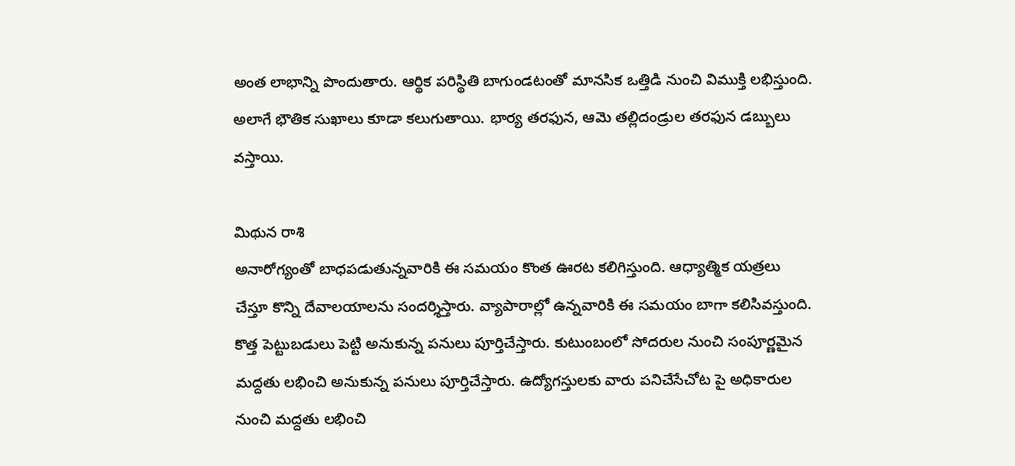అంత లాభాన్ని పొందుతారు. ఆర్థిక పరిస్థితి బాగుండటంతో మానసిక ఒత్తిడి నుంచి విముక్తి లభిస్తుంది. అలాగే భౌతిక సుఖాలు కూడా కలుగుతాయి. భార్య తరఫున, ఆమె తల్లిదండ్రుల తరఫున డబ్బులు వస్తాయి.

మిథున రాశి
అనారోగ్యంతో బాధపడుతున్నవారికి ఈ సమయం కొంత ఊరట కలిగిస్తుంది. ఆధ్యాత్మిక యత్రలు చేస్తూ కొన్ని దేవాలయాలను సందర్శిస్తారు. వ్యాపారాల్లో ఉన్నవారికి ఈ సమయం బాగా కలిసివస్తుంది. కొత్త పెట్టుబడులు పెట్టి అనుకున్న పనులు పూర్తిచేస్తారు. కుటుంబంలో సోదరుల నుంచి సంపూర్ణమైన మద్దతు లభించి అనుకున్న పనులు పూర్తిచేస్తారు. ఉద్యోగస్తులకు వారు పనిచేసేచోట పై అధికారుల నుంచి మద్దతు లభించి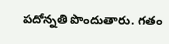పదోన్నతి పొందుతారు. గతం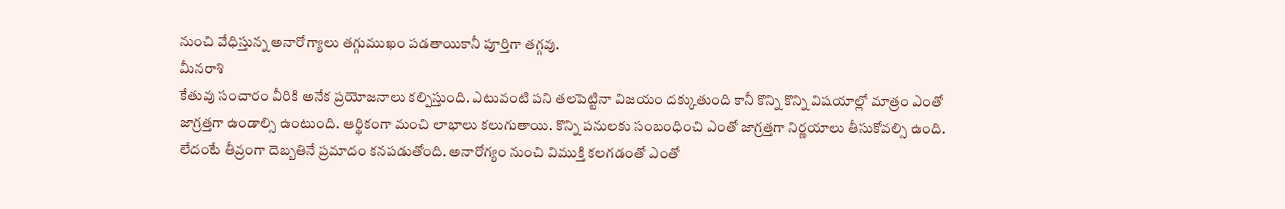నుంచి వేధిస్తున్న అనారోగ్యాలు తగ్గుముఖం పడతాయికానీ పూర్తిగా తగ్గవు.
మీనరాశి
కేతువు సంచారం వీరికి అనేక ప్రయోజనాలు కల్పిస్తుంది. ఎటువంటి పని తలపెట్టినా విజయం దక్కుతుంది కానీ కొన్ని కొన్ని విషయాల్లో మాత్రం ఎంతో జాగ్రత్తగా ఉండాల్సి ఉంటుంది. ఆర్థికంగా మంచి లాభాలు కలుగుతాయి. కొన్ని పనులకు సంబంధించి ఎంతో జాగ్రత్తగా నిర్ణయాలు తీసుకోవల్సి ఉంది. లేదంటే తీవ్రంగా దెబ్బతినే ప్రమాదం కనపడుతోంది. అనారోగ్యం నుంచి విముక్తి కలగడంతో ఎంతో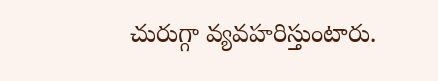చురుగ్గా వ్యవహరిస్తుంటారు.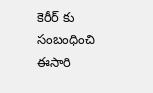కెరీర్ కు సంబంధించి ఈసారి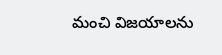మంచి విజయాలను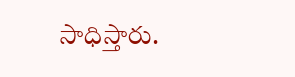సాధిస్తారు.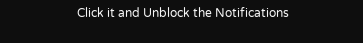Click it and Unblock the Notifications